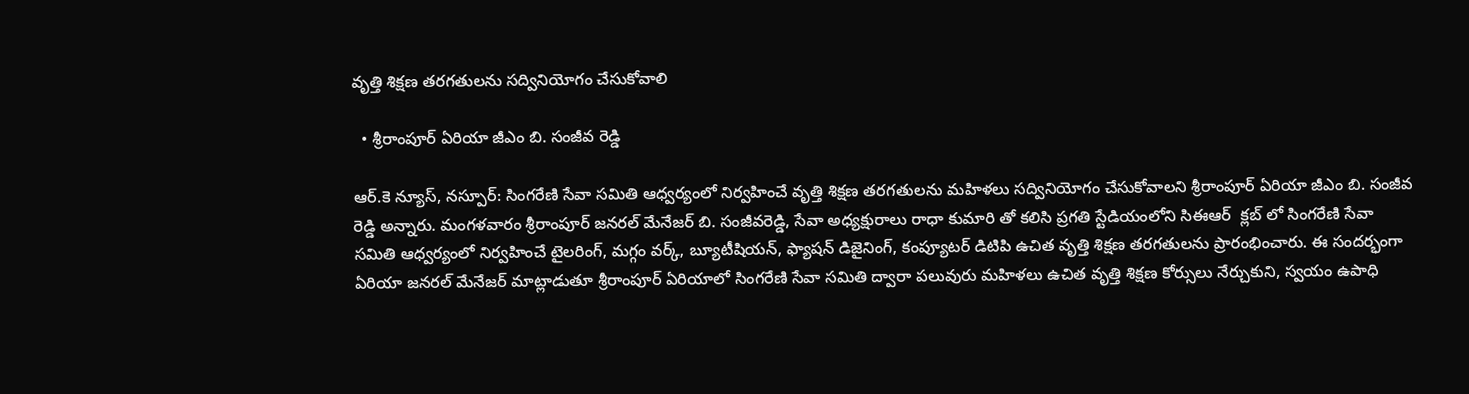వృత్తి శిక్షణ తరగతులను సద్వినియోగం చేసుకోవాలి

  • శ్రీరాంపూర్ ఏరియా జీఎం బి. సంజీవ రెడ్డి

ఆర్.కె న్యూస్, నస్పూర్: సింగరేణి సేవా సమితి ఆధ్వర్యంలో నిర్వహించే వృత్తి శిక్షణ తరగతులను మహిళలు సద్వినియోగం చేసుకోవాలని శ్రీరాంపూర్ ఏరియా జీఎం బి. సంజీవ రెడ్డి అన్నారు. మంగళవారం శ్రీరాంపూర్ జనరల్ మేనేజర్ బి. సంజీవరెడ్డి, సేవా అధ్యక్షురాలు రాధా కుమారి తో కలిసి ప్రగతి స్టేడియంలోని సిఈఆర్  క్లబ్ లో సింగరేణి సేవా సమితి ఆధ్వర్యంలో నిర్వహించే టైలరింగ్, మగ్గం వర్క్, బ్యూటీషియన్, ఫ్యాషన్ డిజైనింగ్, కంప్యూటర్ డిటిపి ఉచిత వృత్తి శిక్షణ తరగతులను ప్రారంభించారు. ఈ సందర్భంగా ఏరియా జనరల్ మేనేజర్ మాట్లాడుతూ శ్రీరాంపూర్ ఏరియాలో సింగరేణి సేవా సమితి ద్వారా పలువురు మహిళలు ఉచిత వృత్తి శిక్షణ కోర్సులు నేర్చుకుని, స్వయం ఉపాధి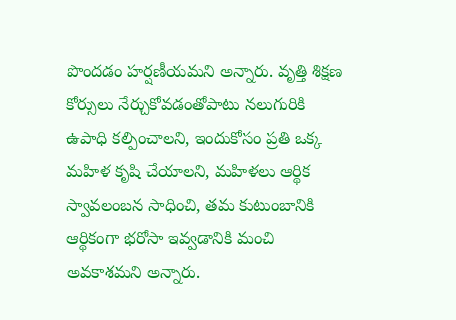పొందడం హర్షణీయమని అన్నారు. వృత్తి శిక్షణ కోర్సులు నేర్చుకోవడంతోపాటు నలుగురికి ఉపాధి కల్పించాలని, ఇందుకోసం ప్రతి ఒక్క మహిళ కృషి చేయాలని, మహిళలు ఆర్థిక స్వావలంబన సాధించి, తమ కుటుంబానికి ఆర్థికంగా భరోసా ఇవ్వడానికి మంచి అవకాశమని అన్నారు.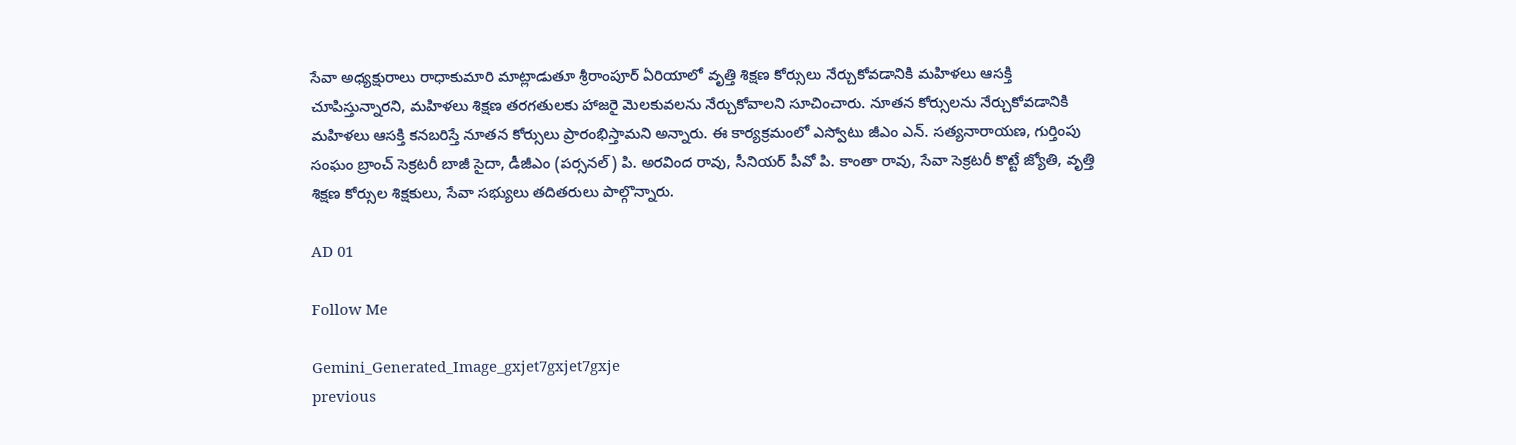సేవా అధ్యక్షురాలు రాధాకుమారి మాట్లాడుతూ శ్రీరాంపూర్ ఏరియాలో వృత్తి శిక్షణ కోర్సులు నేర్చుకోవడానికి మహిళలు ఆసక్తి చూపిస్తున్నారని, మహిళలు శిక్షణ తరగతులకు హాజరై మెలకువలను నేర్చుకోవాలని సూచించారు. నూతన కోర్సులను నేర్చుకోవడానికి మహిళలు ఆసక్తి కనబరిస్తే నూతన కోర్సులు ప్రారంభిస్తామని అన్నారు. ఈ కార్యక్రమంలో ఎస్వోటు జీఎం ఎన్. సత్యనారాయణ, గుర్తింపు సంఘం బ్రాంచ్ సెక్రటరీ బాజీ సైదా, డీజీఎం (పర్సనల్) పి. అరవింద రావు, సీనియర్ పీవో పి. కాంతా రావు, సేవా సెక్రటరీ కొట్టే జ్యోతి, వృత్తి శిక్షణ కోర్సుల శిక్షకులు, సేవా సభ్యులు తదితరులు పాల్గొన్నారు.

AD 01

Follow Me

Gemini_Generated_Image_gxjet7gxjet7gxje
previous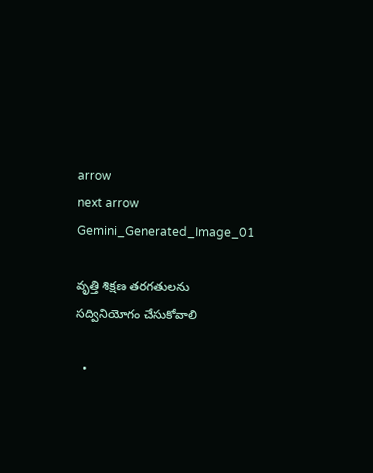arrow
next arrow
Gemini_Generated_Image_01

వృత్తి శిక్షణ తరగతులను సద్వినియోగం చేసుకోవాలి

  •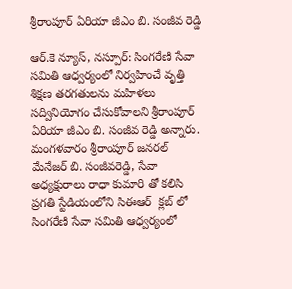శ్రీరాంపూర్ ఏరియా జీఎం బి. సంజీవ రెడ్డి

ఆర్.కె న్యూస్, నస్పూర్: సింగరేణి సేవా సమితి ఆధ్వర్యంలో నిర్వహించే వృత్తి శిక్షణ తరగతులను మహిళలు సద్వినియోగం చేసుకోవాలని శ్రీరాంపూర్ ఏరియా జీఎం బి. సంజీవ రెడ్డి అన్నారు. మంగళవారం శ్రీరాంపూర్ జనరల్ మేనేజర్ బి. సంజీవరెడ్డి, సేవా అధ్యక్షురాలు రాధా కుమారి తో కలిసి ప్రగతి స్టేడియంలోని సిఈఆర్  క్లబ్ లో సింగరేణి సేవా సమితి ఆధ్వర్యంలో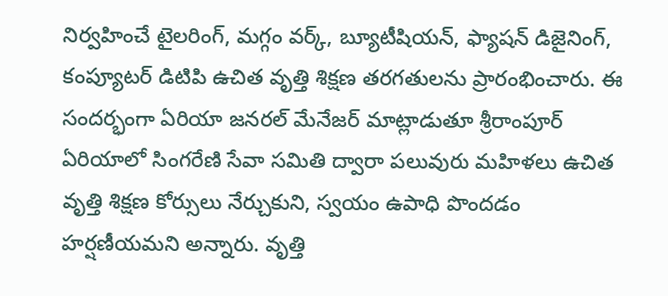నిర్వహించే టైలరింగ్, మగ్గం వర్క్, బ్యూటీషియన్, ఫ్యాషన్ డిజైనింగ్, కంప్యూటర్ డిటిపి ఉచిత వృత్తి శిక్షణ తరగతులను ప్రారంభించారు. ఈ సందర్భంగా ఏరియా జనరల్ మేనేజర్ మాట్లాడుతూ శ్రీరాంపూర్ ఏరియాలో సింగరేణి సేవా సమితి ద్వారా పలువురు మహిళలు ఉచిత వృత్తి శిక్షణ కోర్సులు నేర్చుకుని, స్వయం ఉపాధి పొందడం హర్షణీయమని అన్నారు. వృత్తి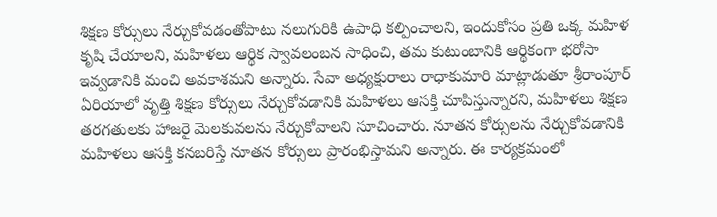శిక్షణ కోర్సులు నేర్చుకోవడంతోపాటు నలుగురికి ఉపాధి కల్పించాలని, ఇందుకోసం ప్రతి ఒక్క మహిళ కృషి చేయాలని, మహిళలు ఆర్థిక స్వావలంబన సాధించి, తమ కుటుంబానికి ఆర్థికంగా భరోసా ఇవ్వడానికి మంచి అవకాశమని అన్నారు. సేవా అధ్యక్షురాలు రాధాకుమారి మాట్లాడుతూ శ్రీరాంపూర్ ఏరియాలో వృత్తి శిక్షణ కోర్సులు నేర్చుకోవడానికి మహిళలు ఆసక్తి చూపిస్తున్నారని, మహిళలు శిక్షణ తరగతులకు హాజరై మెలకువలను నేర్చుకోవాలని సూచించారు. నూతన కోర్సులను నేర్చుకోవడానికి మహిళలు ఆసక్తి కనబరిస్తే నూతన కోర్సులు ప్రారంభిస్తామని అన్నారు. ఈ కార్యక్రమంలో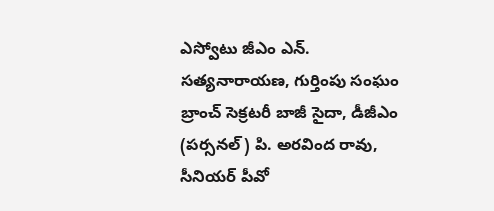ఎస్వోటు జీఎం ఎన్. సత్యనారాయణ, గుర్తింపు సంఘం బ్రాంచ్ సెక్రటరీ బాజీ సైదా, డీజీఎం (పర్సనల్) పి. అరవింద రావు, సీనియర్ పీవో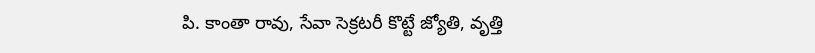పి. కాంతా రావు, సేవా సెక్రటరీ కొట్టే జ్యోతి, వృత్తి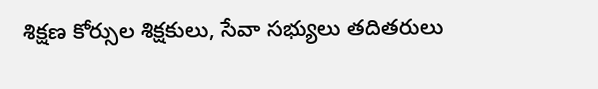శిక్షణ కోర్సుల శిక్షకులు, సేవా సభ్యులు తదితరులు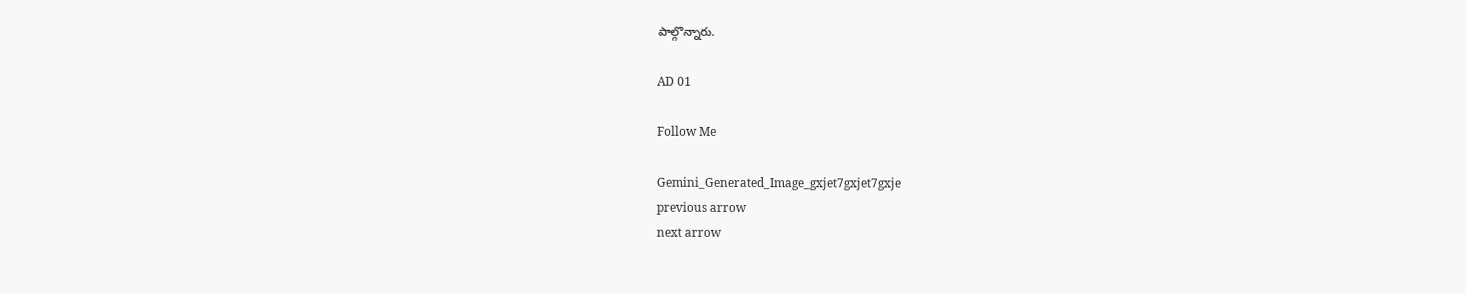పాల్గొన్నారు.

AD 01

Follow Me

Gemini_Generated_Image_gxjet7gxjet7gxje
previous arrow
next arrow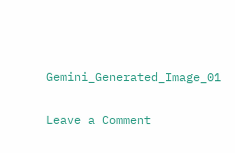Gemini_Generated_Image_01

Leave a Comment